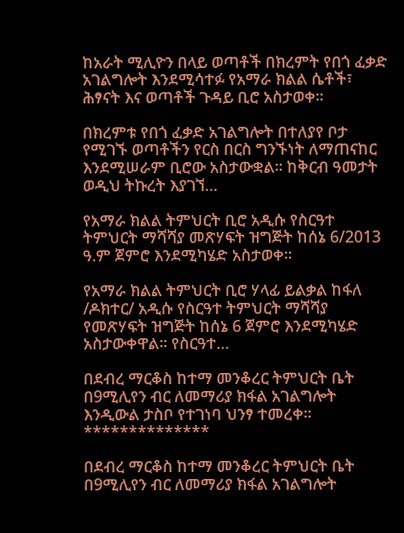ከአራት ሚሊዮን በላይ ወጣቶች በክረምት የበጎ ፈቃድ አገልግሎት እንደሚሳተፉ የአማራ ክልል ሴቶች፣ ሕፃናት እና ወጣቶች ጉዳይ ቢሮ አስታወቀ፡፡

በክረምቱ የበጎ ፈቃድ አገልግሎት በተለያየ ቦታ የሚገኙ ወጣቶችን የርስ በርስ ግንኙነት ለማጠናከር እንደሚሠራም ቢሮው አስታውቋል፡፡ ከቅርብ ዓመታት ወዲህ ትኩረት እያገኘ…

የአማራ ክልል ትምህርት ቢሮ አዲሱ የስርዓተ ትምህርት ማሻሻያ መጽሃፍት ዝግጅት ከሰኔ 6/2013 ዓ.ም ጀምሮ እንደሚካሄድ አስታወቀ፡፡

የአማራ ክልል ትምህርት ቢሮ ሃላፊ ይልቃል ከፋለ /ዶክተር/ አዲሱ የስርዓተ ትምህርት ማሻሻያ የመጽሃፍት ዝግጅት ከሰኔ 6 ጀምሮ እንደሚካሄድ አስታውቀዋል፡፡ የስርዓተ…

በደብረ ማርቆስ ከተማ መንቆረር ትምህርት ቤት በ9ሚሊየን ብር ለመማሪያ ክፋል አገልግሎት እንዲውል ታስቦ የተገነባ ህንፃ ተመረቀ። **************

በደብረ ማርቆስ ከተማ መንቆረር ትምህርት ቤት በ9ሚሊየን ብር ለመማሪያ ክፋል አገልግሎት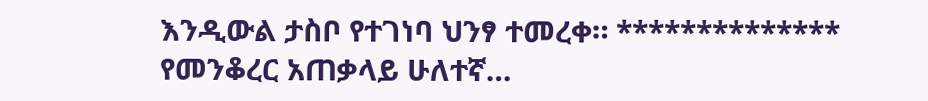እንዲውል ታስቦ የተገነባ ህንፃ ተመረቀ። ************** የመንቆረር አጠቃላይ ሁለተኛ…